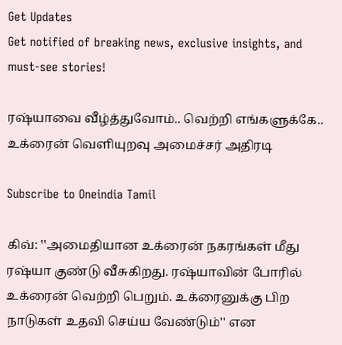Get Updates
Get notified of breaking news, exclusive insights, and must-see stories!

ரஷ்யாவை வீழ்த்துவோம்.. வெற்றி எங்களுக்கே.. உக்ரைன் வெளியுறவு அமைச்சர் அதிரடி

Subscribe to Oneindia Tamil

கிவ்: ‛‛அமைதியான உக்ரைன் நகரங்கள் மீது ரஷ்யா குண்டு வீசுகிறது. ரஷ்யாவின் போரில் உக்ரைன் வெற்றி பெறும். உக்ரைனுக்கு பிற நாடுகள் உதவி செய்ய வேண்டும்'' என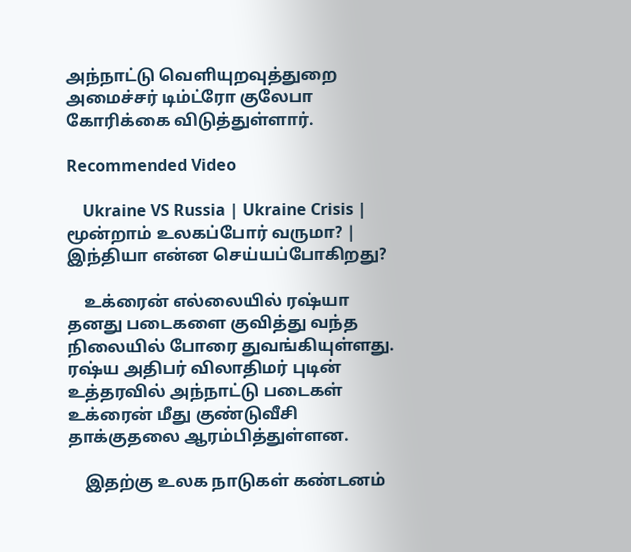அந்நாட்டு வெளியுறவுத்துறை அமைச்சர் டிம்ட்ரோ குலேபா கோரிக்கை விடுத்துள்ளார்.

Recommended Video

    Ukraine VS Russia | Ukraine Crisis | மூன்றாம் உலகப்போர் வருமா? | இந்தியா என்ன செய்யப்போகிறது?

    உக்ரைன் எல்லையில் ரஷ்யா தனது படைகளை குவித்து வந்த நிலையில் போரை துவங்கியுள்ளது. ரஷ்ய அதிபர் விலாதிமர் புடின் உத்தரவில் அந்நாட்டு படைகள் உக்ரைன் மீது குண்டுவீசி தாக்குதலை ஆரம்பித்துள்ளன.

    இதற்கு உலக நாடுகள் கண்டனம்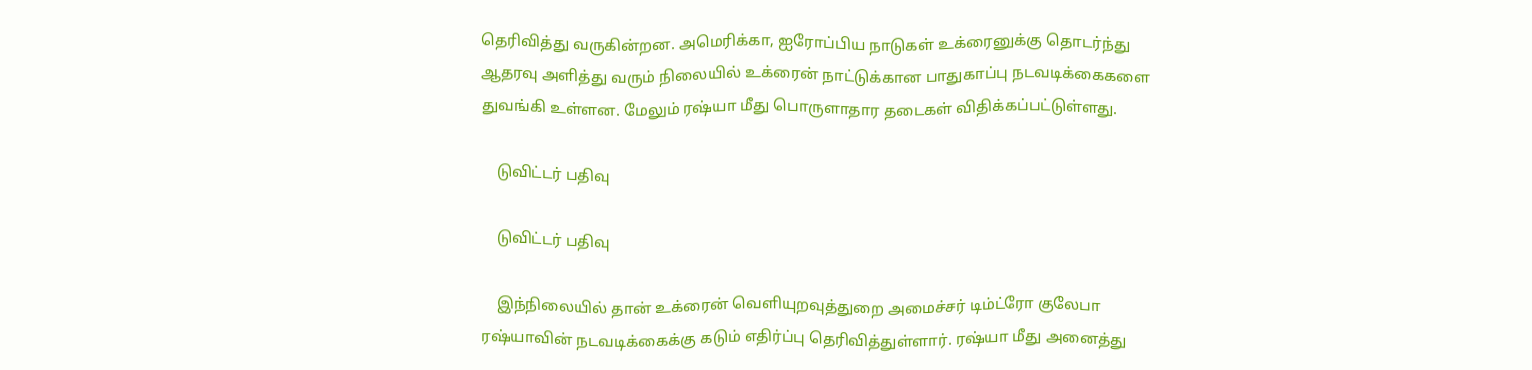தெரிவித்து வருகின்றன. அமெரிக்கா, ஐரோப்பிய நாடுகள் உக்ரைனுக்கு தொடர்ந்து ஆதரவு அளித்து வரும் நிலையில் உக்ரைன் நாட்டுக்கான பாதுகாப்பு நடவடிக்கைகளை துவங்கி உள்ளன. மேலும் ரஷ்யா மீது பொருளாதார தடைகள் விதிக்கப்பட்டுள்ளது.

    டுவிட்டர் பதிவு

    டுவிட்டர் பதிவு

    இந்நிலையில் தான் உக்ரைன் வெளியுறவுத்துறை அமைச்சர் டிம்ட்ரோ குலேபா ரஷ்யாவின் நடவடிக்கைக்கு கடும் எதிர்ப்பு தெரிவித்துள்ளார். ரஷ்யா மீது அனைத்து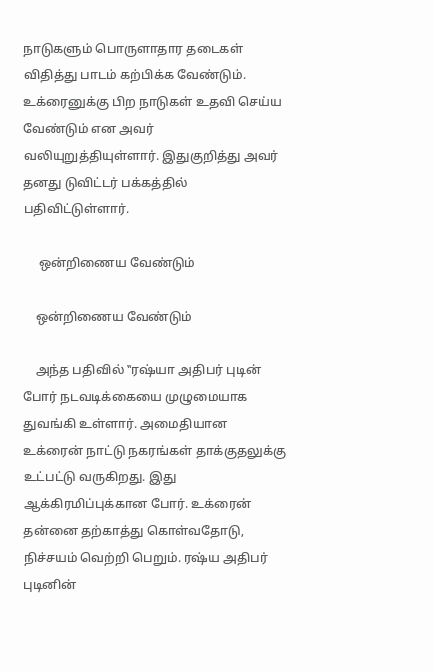நாடுகளும் பொருளாதார தடைகள் விதித்து பாடம் கற்பிக்க வேண்டும். உக்ரைனுக்கு பிற நாடுகள் உதவி செய்ய வேண்டும் என அவர் வலியுறுத்தியுள்ளார். இதுகுறித்து அவர் தனது டுவிட்டர் பக்கத்தில் பதிவிட்டுள்ளார்.

     ஒன்றிணைய வேண்டும்

    ஒன்றிணைய வேண்டும்

    அந்த பதிவில் ‛‛ரஷ்யா அதிபர் புடின் போர் நடவடிக்கையை முழுமையாக துவங்கி உள்ளார். அமைதியான உக்ரைன் நாட்டு நகரங்கள் தாக்குதலுக்கு உட்பட்டு வருகிறது. இது ஆக்கிரமிப்புக்கான போர். உக்ரைன் தன்னை தற்காத்து கொள்வதோடு, நிச்சயம் வெற்றி பெறும். ரஷ்ய அதிபர் புடினின்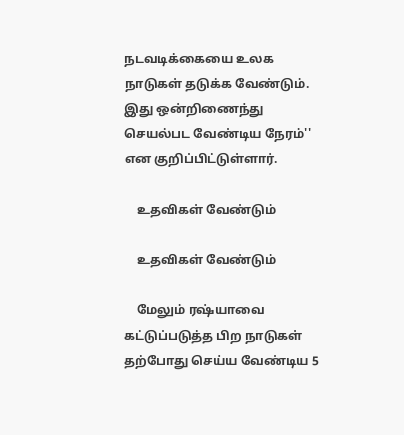நடவடிக்கையை உலக நாடுகள் தடுக்க வேண்டும். இது ஒன்றிணைந்து செயல்பட வேண்டிய நேரம்'' என குறிப்பிட்டுள்ளார்.

    உதவிகள் வேண்டும்

    உதவிகள் வேண்டும்

    மேலும் ரஷ்யாவை கட்டுப்படுத்த பிற நாடுகள் தற்போது செய்ய வேண்டிய 5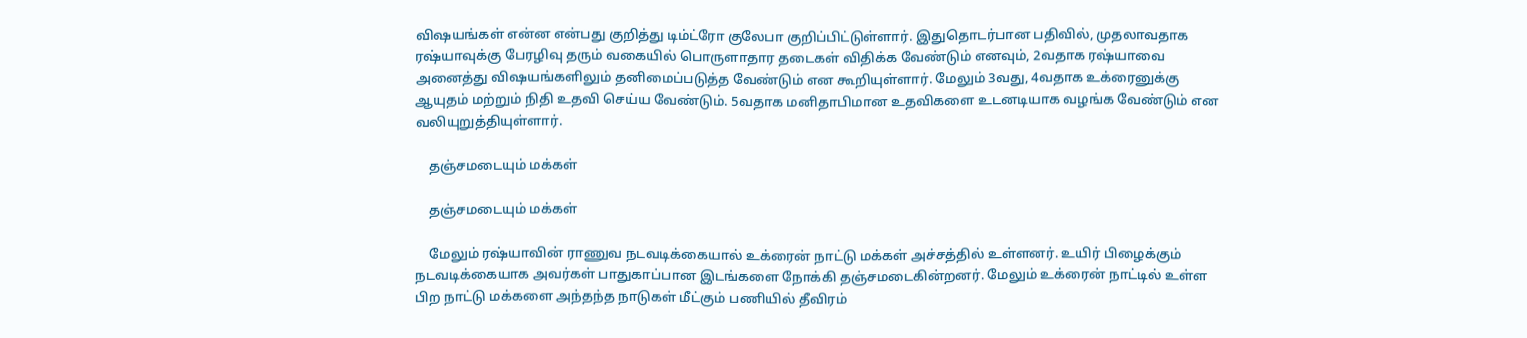விஷயங்கள் என்ன என்பது குறித்து டிம்ட்ரோ குலேபா குறிப்பிட்டுள்ளார். இதுதொடர்பான பதிவில், முதலாவதாக ரஷ்யாவுக்கு பேரழிவு தரும் வகையில் பொருளாதார தடைகள் விதிக்க வேண்டும் எனவும், 2வதாக ரஷ்யாவை அனைத்து விஷயங்களிலும் தனிமைப்படுத்த வேண்டும் என கூறியுள்ளார். மேலும் 3வது, 4வதாக உக்ரைனுக்கு ஆயுதம் மற்றும் நிதி உதவி செய்ய வேண்டும். 5வதாக மனிதாபிமான உதவிகளை உடனடியாக வழங்க வேண்டும் என வலியுறுத்தியுள்ளார்.

    தஞ்சமடையும் மக்கள்

    தஞ்சமடையும் மக்கள்

    மேலும் ரஷ்யாவின் ராணுவ நடவடிக்கையால் உக்ரைன் நாட்டு மக்கள் அச்சத்தில் உள்ளனர். உயிர் பிழைக்கும் நடவடிக்கையாக அவர்கள் பாதுகாப்பான இடங்களை நோக்கி தஞ்சமடைகின்றனர். மேலும் உக்ரைன் நாட்டில் உள்ள பிற நாட்டு மக்களை அந்தந்த நாடுகள் மீட்கும் பணியில் தீவிரம்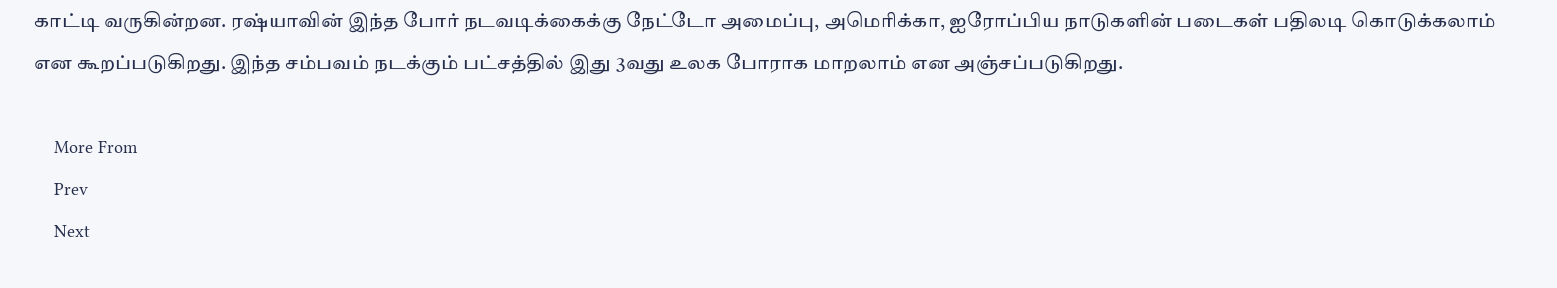காட்டி வருகின்றன. ரஷ்யாவின் இந்த போர் நடவடிக்கைக்கு நேட்டோ அமைப்பு, அமெரிக்கா, ஐரோப்பிய நாடுகளின் படைகள் பதிலடி கொடுக்கலாம் என கூறப்படுகிறது. இந்த சம்பவம் நடக்கும் பட்சத்தில் இது 3வது உலக போராக மாறலாம் என அஞ்சப்படுகிறது.

    More From
    Prev
    Next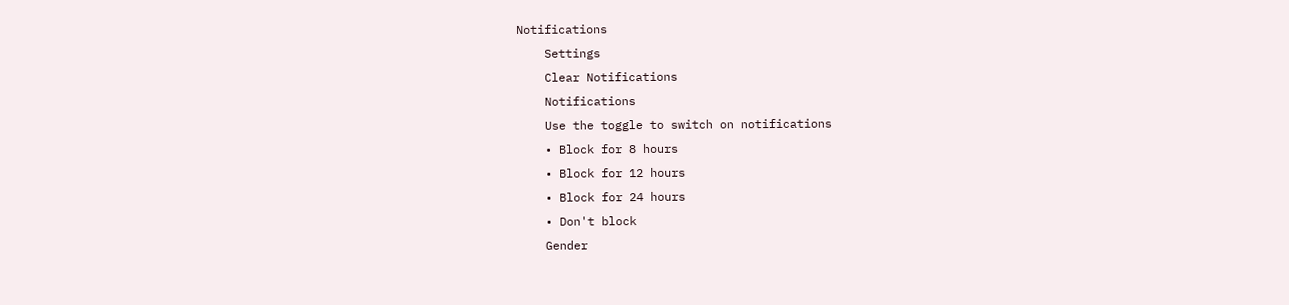Notifications
    Settings
    Clear Notifications
    Notifications
    Use the toggle to switch on notifications
    • Block for 8 hours
    • Block for 12 hours
    • Block for 24 hours
    • Don't block
    Gender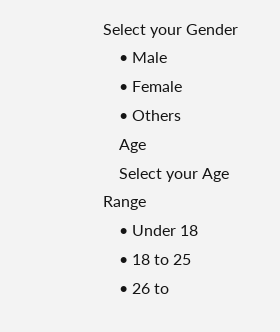Select your Gender
    • Male
    • Female
    • Others
    Age
    Select your Age Range
    • Under 18
    • 18 to 25
    • 26 to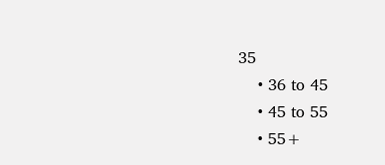35
    • 36 to 45
    • 45 to 55
    • 55+